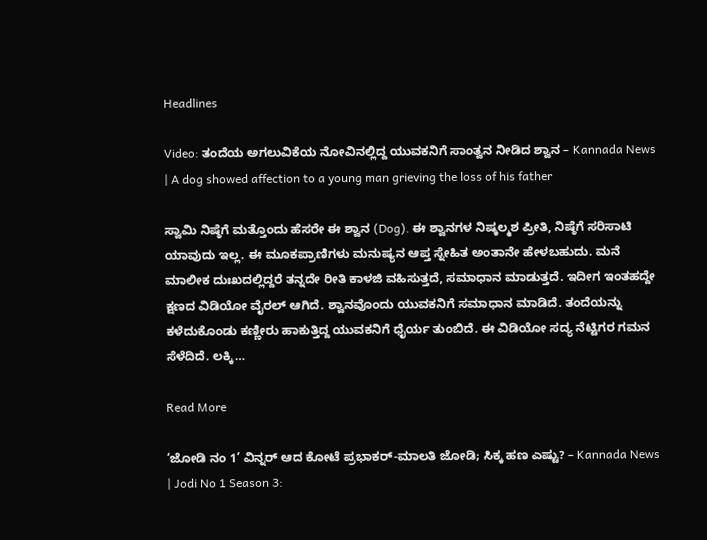Headlines

Video: ತಂದೆಯ ಅಗಲುವಿಕೆಯ ನೋವಿನಲ್ಲಿದ್ದ ಯುವಕನಿಗೆ ಸಾಂತ್ವನ ನೀಡಿದ ಶ್ವಾನ – Kannada News | A dog showed affection to a young man grieving the loss of his father

ಸ್ವಾಮಿ ನಿಷ್ಠೆಗೆ ಮತ್ತೊಂದು ಹೆಸರೇ ಈ ಶ್ವಾನ (Dog). ಈ ಶ್ವಾನಗಳ ನಿಷ್ಕಲ್ಮಶ ಪ್ರೀತಿ, ನಿಷ್ಠೆಗೆ ಸರಿಸಾಟಿ ಯಾವುದು ಇಲ್ಲ. ಈ ಮೂಕಪ್ರಾಣಿಗಳು ಮನುಷ್ಯನ ಆಪ್ತ ಸ್ನೇಹಿತ ಅಂತಾನೇ ಹೇಳಬಹುದು. ಮನೆ ಮಾಲೀಕ ದುಃಖದಲ್ಲಿದ್ದರೆ ತನ್ನದೇ ರೀತಿ ಕಾಳಜಿ ವಹಿಸುತ್ತದೆ, ಸಮಾಧಾನ ಮಾಡುತ್ತದೆ. ಇದೀಗ ಇಂತಹದ್ದೇ ಕ್ಷಣದ ವಿಡಿಯೋ ವೈರಲ್ ಆಗಿದೆ. ಶ್ವಾನವೊಂದು ಯುವಕನಿಗೆ ಸಮಾಧಾನ ಮಾಡಿದೆ. ತಂದೆಯನ್ನು ಕಳೆದುಕೊಂಡು ಕಣ್ಣೀರು ಹಾಕುತ್ತಿದ್ದ ಯುವಕನಿಗೆ ಧೈರ್ಯ ತುಂಬಿದೆ. ಈ ವಿಡಿಯೋ ಸದ್ಯ ನೆಟ್ಟಿಗರ ಗಮನ ಸೆಳೆದಿದೆ. ಲಕ್ಕಿ…

Read More

‘ಜೋಡಿ ನಂ 1’ ವಿನ್ನರ್ ಆದ ಕೋಟೆ ಪ್ರಭಾಕರ್-ಮಾಲತಿ ಜೋಡಿ; ಸಿಕ್ಕ ಹಣ ಎಷ್ಟು? – Kannada News | Jodi No 1 Season 3: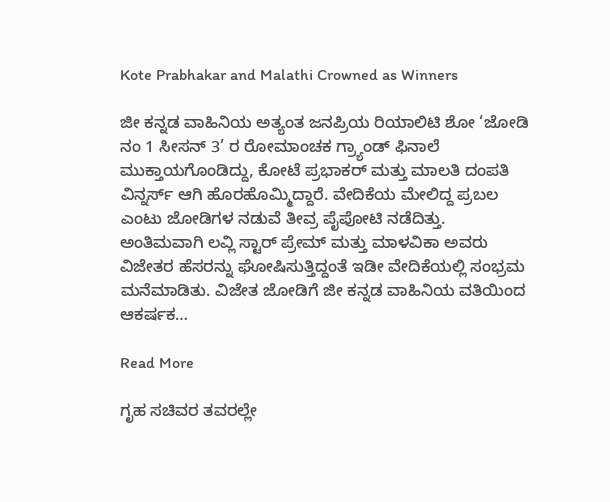Kote Prabhakar and Malathi Crowned as Winners

ಜೀ ಕನ್ನಡ ವಾಹಿನಿಯ ಅತ್ಯಂತ ಜನಪ್ರಿಯ ರಿಯಾಲಿಟಿ ಶೋ ‘ಜೋಡಿ ನಂ 1 ಸೀಸನ್ 3’ ರ ರೋಮಾಂಚಕ ಗ್ರ್ಯಾಂಡ್ ಫಿನಾಲೆ ಮುಕ್ತಾಯಗೊಂಡಿದ್ದು, ಕೋಟೆ ಪ್ರಭಾಕರ್ ಮತ್ತು ಮಾಲತಿ ದಂಪತಿ ವಿನ್ನರ್ಸ್ ಆಗಿ ಹೊರಹೊಮ್ಮಿದ್ದಾರೆ. ವೇದಿಕೆಯ ಮೇಲಿದ್ದ ಪ್ರಬಲ ಎಂಟು ಜೋಡಿಗಳ ನಡುವೆ ತೀವ್ರ ಪೈಪೋಟಿ ನಡೆದಿತ್ತು. ಅಂತಿಮವಾಗಿ ಲವ್ಲಿ ಸ್ಟಾರ್ ಪ್ರೇಮ್ ಮತ್ತು ಮಾಳವಿಕಾ ಅವರು ವಿಜೇತರ ಹೆಸರನ್ನು ಘೋಷಿಸುತ್ತಿದ್ದಂತೆ ಇಡೀ ವೇದಿಕೆಯಲ್ಲಿ ಸಂಭ್ರಮ ಮನೆಮಾಡಿತು. ವಿಜೇತ ಜೋಡಿಗೆ ಜೀ ಕನ್ನಡ ವಾಹಿನಿಯ ವತಿಯಿಂದ ಆಕರ್ಷಕ…

Read More

ಗೃಹ ಸಚಿವರ ತವರಲ್ಲೇ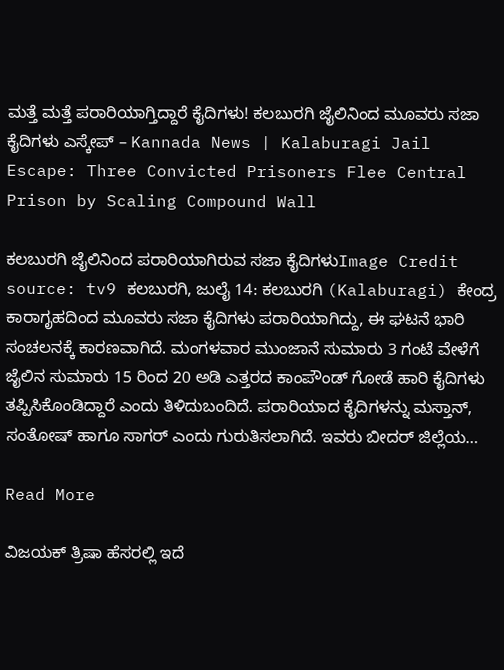ಮತ್ತೆ ಮತ್ತೆ ಪರಾರಿಯಾಗ್ತಿದ್ದಾರೆ ಕೈದಿಗಳು! ಕಲಬುರಗಿ ಜೈಲಿನಿಂದ ಮೂವರು ಸಜಾ ಕೈದಿಗಳು ಎಸ್ಕೇಪ್ – Kannada News | Kalaburagi Jail Escape: Three Convicted Prisoners Flee Central Prison by Scaling Compound Wall

ಕಲಬುರಗಿ ಜೈಲಿನಿಂದ ಪರಾರಿಯಾಗಿರುವ ಸಜಾ ಕೈದಿಗಳುImage Credit source: tv9 ಕಲಬುರಗಿ, ಜುಲೈ 14: ಕಲಬುರಗಿ (Kalaburagi) ಕೇಂದ್ರ ಕಾರಾಗೃಹದಿಂದ ಮೂವರು ಸಜಾ ಕೈದಿಗಳು ಪರಾರಿಯಾಗಿದ್ದು, ಈ ಘಟನೆ ಭಾರಿ ಸಂಚಲನಕ್ಕೆ ಕಾರಣವಾಗಿದೆ. ಮಂಗಳವಾರ ಮುಂಜಾನೆ ಸುಮಾರು 3 ಗಂಟೆ ವೇಳೆಗೆ ಜೈಲಿನ ಸುಮಾರು 15 ರಿಂದ 20 ಅಡಿ ಎತ್ತರದ ಕಾಂಪೌಂಡ್ ಗೋಡೆ ಹಾರಿ ಕೈದಿಗಳು ತಪ್ಪಿಸಿಕೊಂಡಿದ್ದಾರೆ ಎಂದು ತಿಳಿದುಬಂದಿದೆ. ಪರಾರಿಯಾದ ಕೈದಿಗಳನ್ನು ಮಸ್ತಾನ್, ಸಂತೋಷ್ ಹಾಗೂ ಸಾಗರ್ ಎಂದು ಗುರುತಿಸಲಾಗಿದೆ. ಇವರು ಬೀದರ್ ಜಿಲ್ಲೆಯ…

Read More

ವಿಜಯಕ್ ತ್ರಿಷಾ ಹೆಸರಲ್ಲಿ ಇದೆ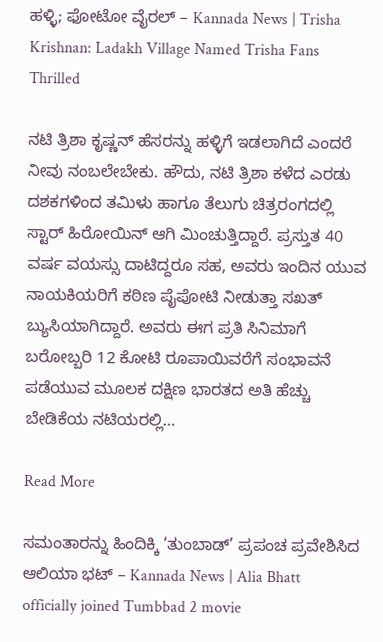ಹಳ್ಳಿ; ಫೋಟೋ ವೈರಲ್ – Kannada News | Trisha Krishnan: Ladakh Village Named Trisha Fans Thrilled

ನಟಿ ತ್ರಿಶಾ ಕೃಷ್ಣನ್ ಹೆಸರನ್ನು ಹಳ್ಳಿಗೆ ಇಡಲಾಗಿದೆ ಎಂದರೆ ನೀವು ನಂಬಲೇಬೇಕು. ಹೌದು, ನಟಿ ತ್ರಿಶಾ ಕಳೆದ ಎರಡು ದಶಕಗಳಿಂದ ತಮಿಳು ಹಾಗೂ ತೆಲುಗು ಚಿತ್ರರಂಗದಲ್ಲಿ ಸ್ಟಾರ್ ಹಿರೋಯಿನ್ ಆಗಿ ಮಿಂಚುತ್ತಿದ್ದಾರೆ. ಪ್ರಸ್ತುತ 40 ವರ್ಷ ವಯಸ್ಸು ದಾಟಿದ್ದರೂ ಸಹ, ಅವರು ಇಂದಿನ ಯುವ ನಾಯಕಿಯರಿಗೆ ಕಠಿಣ ಪೈಪೋಟಿ ನೀಡುತ್ತಾ ಸಖತ್ ಬ್ಯುಸಿಯಾಗಿದ್ದಾರೆ. ಅವರು ಈಗ ಪ್ರತಿ ಸಿನಿಮಾಗೆ ಬರೋಬ್ಬರಿ 12 ಕೋಟಿ ರೂಪಾಯಿವರೆಗೆ ಸಂಭಾವನೆ ಪಡೆಯುವ ಮೂಲಕ ದಕ್ಷಿಣ ಭಾರತದ ಅತಿ ಹೆಚ್ಚು ಬೇಡಿಕೆಯ ನಟಿಯರಲ್ಲಿ…

Read More

ಸಮಂತಾರನ್ನು ಹಿಂದಿಕ್ಕಿ ‘ತುಂಬಾಡ್’ ಪ್ರಪಂಚ ಪ್ರವೇಶಿಸಿದ ಆಲಿಯಾ ಭಟ್ – Kannada News | Alia Bhatt officially joined Tumbbad 2 movie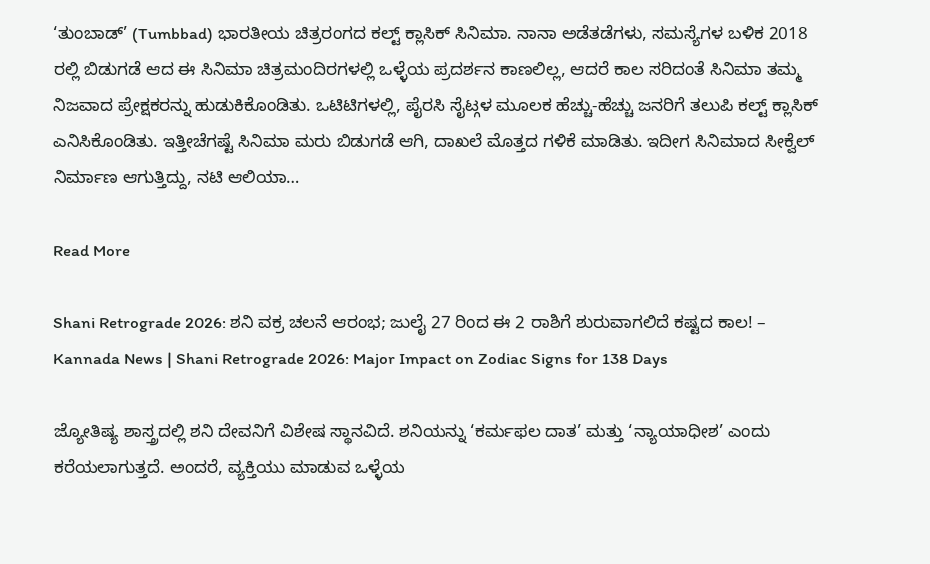‘ತುಂಬಾಡ್’ (Tumbbad) ಭಾರತೀಯ ಚಿತ್ರರಂಗದ ಕಲ್ಟ್ ಕ್ಲಾಸಿಕ್ ಸಿನಿಮಾ. ನಾನಾ ಅಡೆತಡೆಗಳು, ಸಮಸ್ಯೆಗಳ ಬಳಿಕ 2018 ರಲ್ಲಿ ಬಿಡುಗಡೆ ಆದ ಈ ಸಿನಿಮಾ ಚಿತ್ರಮಂದಿರಗಳಲ್ಲಿ ಒಳ್ಳೆಯ ಪ್ರದರ್ಶನ ಕಾಣಲಿಲ್ಲ, ಆದರೆ ಕಾಲ ಸರಿದಂತೆ ಸಿನಿಮಾ ತಮ್ಮ ನಿಜವಾದ ಪ್ರೇಕ್ಷಕರನ್ನು ಹುಡುಕಿಕೊಂಡಿತು. ಒಟಿಟಿಗಳಲ್ಲಿ, ಪೈರಸಿ ಸೈಟ್ಗಳ ಮೂಲಕ ಹೆಚ್ಚು-ಹೆಚ್ಚು ಜನರಿಗೆ ತಲುಪಿ ಕಲ್ಟ್ ಕ್ಲಾಸಿಕ್ ಎನಿಸಿಕೊಂಡಿತು. ಇತ್ತೀಚೆಗಷ್ಟೆ ಸಿನಿಮಾ ಮರು ಬಿಡುಗಡೆ ಆಗಿ, ದಾಖಲೆ ಮೊತ್ತದ ಗಳಿಕೆ ಮಾಡಿತು. ಇದೀಗ ಸಿನಿಮಾದ ಸೀಕ್ವೆಲ್ ನಿರ್ಮಾಣ ಆಗುತ್ತಿದ್ದು, ನಟಿ ಆಲಿಯಾ…

Read More

Shani Retrograde 2026: ಶನಿ ವಕ್ರ ಚಲನೆ ಆರಂಭ; ಜುಲೈ 27 ರಿಂದ ಈ 2 ರಾಶಿಗೆ ಶುರುವಾಗಲಿದೆ ಕಷ್ಟದ ಕಾಲ! – Kannada News | Shani Retrograde 2026: Major Impact on Zodiac Signs for 138 Days

ಜ್ಯೋತಿಷ್ಯ ಶಾಸ್ತ್ರದಲ್ಲಿ ಶನಿ ದೇವನಿಗೆ ವಿಶೇಷ ಸ್ಥಾನವಿದೆ. ಶನಿಯನ್ನು ‘ಕರ್ಮಫಲ ದಾತ’ ಮತ್ತು ‘ನ್ಯಾಯಾಧೀಶ’ ಎಂದು ಕರೆಯಲಾಗುತ್ತದೆ. ಅಂದರೆ, ವ್ಯಕ್ತಿಯು ಮಾಡುವ ಒಳ್ಳೆಯ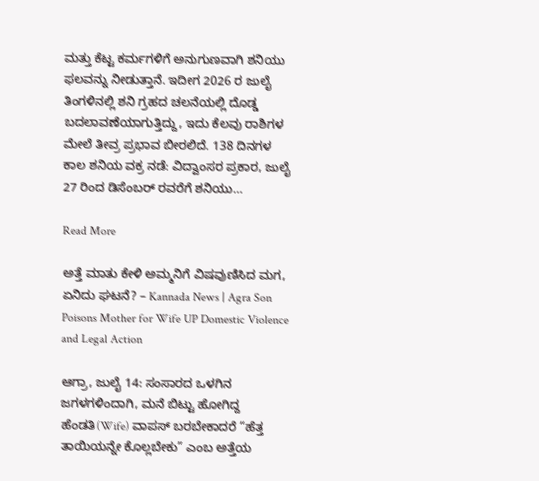ಮತ್ತು ಕೆಟ್ಟ ಕರ್ಮಗಳಿಗೆ ಅನುಗುಣವಾಗಿ ಶನಿಯು ಫಲವನ್ನು ನೀಡುತ್ತಾನೆ. ಇದೀಗ 2026 ರ ಜುಲೈ ತಿಂಗಳಿನಲ್ಲಿ ಶನಿ ಗ್ರಹದ ಚಲನೆಯಲ್ಲಿ ದೊಡ್ಡ ಬದಲಾವಣೆಯಾಗುತ್ತಿದ್ದು, ಇದು ಕೆಲವು ರಾಶಿಗಳ ಮೇಲೆ ತೀವ್ರ ಪ್ರಭಾವ ಬೀರಲಿದೆ. 138 ದಿನಗಳ ಕಾಲ ಶನಿಯ ವಕ್ರ ನಡೆ: ವಿದ್ವಾಂಸರ ಪ್ರಕಾರ, ಜುಲೈ 27 ರಿಂದ ಡಿಸೆಂಬರ್ ರವರೆಗೆ ಶನಿಯು…

Read More

ಅತ್ತೆ ಮಾತು ಕೇಳಿ ಅಮ್ಮನಿಗೆ ವಿಷವುಣಿಸಿದ ಮಗ, ಏನಿದು ಘಟನೆ? – Kannada News | Agra Son Poisons Mother for Wife UP Domestic Violence and Legal Action

ಆಗ್ರಾ, ಜುಲೈ 14: ಸಂಸಾರದ ಒಳಗಿನ ಜಗಳಗಳಿಂದಾಗಿ, ಮನೆ ಬಿಟ್ಟು ಹೋಗಿದ್ದ ಹೆಂಡತಿ(Wife) ವಾಪಸ್ ಬರಬೇಕಾದರೆ “ಹೆತ್ತ ತಾಯಿಯನ್ನೇ ಕೊಲ್ಲಬೇಕು” ಎಂಬ ಅತ್ತೆಯ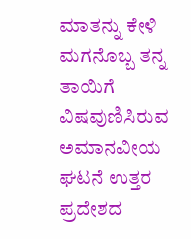ಮಾತನ್ನು ಕೇಳಿ ಮಗನೊಬ್ಬ ತನ್ನ ತಾಯಿಗೆ ವಿಷವುಣಿಸಿರುವ ಅಮಾನವೀಯ ಘಟನೆ ಉತ್ತರ ಪ್ರದೇಶದ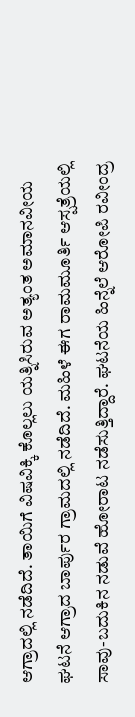ಆಗ್ರಾದಲ್ಲಿ ನಡೆದಿದೆ. ತಾಯಿಗೆ ವಿಷವಿಕ್ಕಿ ಕೊಲ್ಲಲು ಯತ್ನಿಸಿರುವ ಅತ್ಯಂತ ಅಮಾನವೀಯ ಘಟನೆ ಆಗ್ರಾದ ಬಾರ್ಪುರ ಗ್ರಾಮದಲ್ಲಿ ನಡೆದಿದೆ. ಮಹಿಳೆ ಈಗ ರಾಮಮೂರ್ತಿ ಆಸ್ಪತ್ರೆಯಲ್ಲಿ ಸಾವು-ಬದುಕಿನ ನಡುವೆ ಹೋರಾಟ ನಡೆಸುತ್ತಿದ್ದಾರೆ. ಘಟನೆಯ ಹಿನ್ನೆಲೆ ಆರೋಪಿ ರವೀಂದ್ರ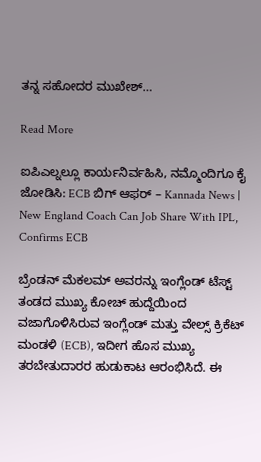ತನ್ನ ಸಹೋದರ ಮುಖೇಶ್…

Read More

ಐಪಿಎಲ್ನಲ್ಲೂ ಕಾರ್ಯನಿರ್ವಹಿಸಿ, ನಮ್ಮೊಂದಿಗೂ ಕೈ ಜೋಡಿಸಿ: ECB ಬಿಗ್ ಆಫರ್ – Kannada News | New England Coach Can Job Share With IPL, Confirms ECB

ಬ್ರೆಂಡನ್ ಮೆಕಲಮ್ ಅವರನ್ನು ಇಂಗ್ಲೆಂಡ್ ಟೆಸ್ಟ್ ತಂಡದ ಮುಖ್ಯ ಕೋಚ್ ಹುದ್ದೆಯಿಂದ ವಜಾಗೊಳಿಸಿರುವ ಇಂಗ್ಲೆಂಡ್ ಮತ್ತು ವೇಲ್ಸ್ ಕ್ರಿಕೆಟ್ ಮಂಡಳಿ (ECB), ಇದೀಗ ಹೊಸ ಮುಖ್ಯ ತರಬೇತುದಾರರ ಹುಡುಕಾಟ ಆರಂಭಿಸಿದೆ. ಈ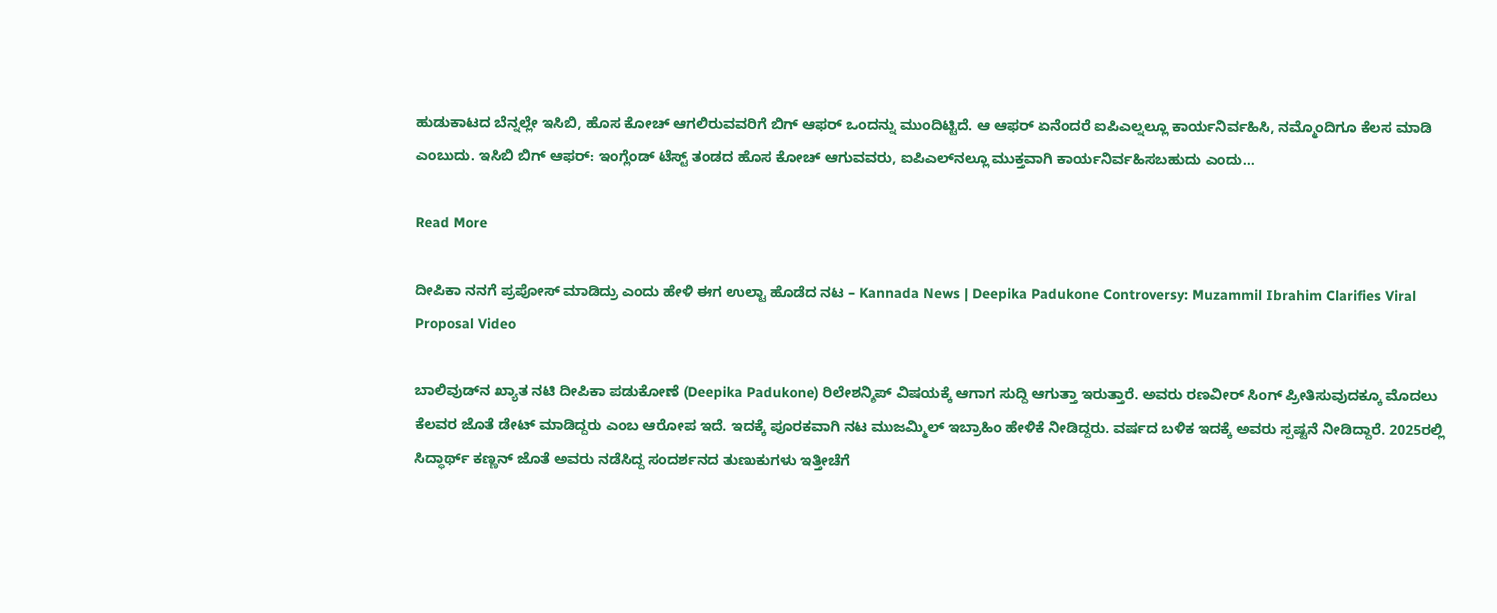ಹುಡುಕಾಟದ ಬೆನ್ನಲ್ಲೇ ಇಸಿಬಿ, ಹೊಸ ಕೋಚ್ ಆಗಲಿರುವವರಿಗೆ ಬಿಗ್ ಆಫರ್ ಒಂದನ್ನು ಮುಂದಿಟ್ಟಿದೆ. ಆ ಆಫರ್ ಏನೆಂದರೆ ಐಪಿಎಲ್ನಲ್ಲೂ ಕಾರ್ಯನಿರ್ವಹಿಸಿ, ನಮ್ಮೊಂದಿಗೂ ಕೆಲಸ ಮಾಡಿ ಎಂಬುದು. ಇಸಿಬಿ ಬಿಗ್ ಆಫರ್: ಇಂಗ್ಲೆಂಡ್ ಟೆಸ್ಟ್ ತಂಡದ ಹೊಸ ಕೋಚ್ ಆಗುವವರು, ಐಪಿಎಲ್‌ನಲ್ಲೂ ಮುಕ್ತವಾಗಿ ಕಾರ್ಯನಿರ್ವಹಿಸಬಹುದು ಎಂದು…

Read More

ದೀಪಿಕಾ ನನಗೆ ಪ್ರಪೋಸ್ ಮಾಡಿದ್ರು ಎಂದು ಹೇಳಿ ಈಗ ಉಲ್ಟಾ ಹೊಡೆದ ನಟ – Kannada News | Deepika Padukone Controversy: Muzammil Ibrahim Clarifies Viral Proposal Video

ಬಾಲಿವುಡ್‌ನ ಖ್ಯಾತ ನಟಿ ದೀಪಿಕಾ ಪಡುಕೋಣೆ (Deepika Padukone) ರಿಲೇಶನ್ಶಿಪ್ ವಿಷಯಕ್ಕೆ ಆಗಾಗ ಸುದ್ದಿ ಆಗುತ್ತಾ ಇರುತ್ತಾರೆ. ಅವರು ರಣವೀರ್ ಸಿಂಗ್ ಪ್ರೀತಿಸುವುದಕ್ಕೂ ಮೊದಲು ಕೆಲವರ ಜೊತೆ ಡೇಟ್ ಮಾಡಿದ್ದರು ಎಂಬ ಆರೋಪ ಇದೆ. ಇದಕ್ಕೆ ಪೂರಕವಾಗಿ ನಟ ಮುಜಮ್ಮಿಲ್ ಇಬ್ರಾಹಿಂ ಹೇಳಿಕೆ ನೀಡಿದ್ದರು. ವರ್ಷದ ಬಳಿಕ ಇದಕ್ಕೆ ಅವರು ಸ್ಪಷ್ಟನೆ ನೀಡಿದ್ದಾರೆ. 2025ರಲ್ಲಿ ಸಿದ್ಧಾರ್ಥ್ ಕಣ್ಣನ್ ಜೊತೆ ಅವರು ನಡೆಸಿದ್ದ ಸಂದರ್ಶನದ ತುಣುಕುಗಳು ಇತ್ತೀಚೆಗೆ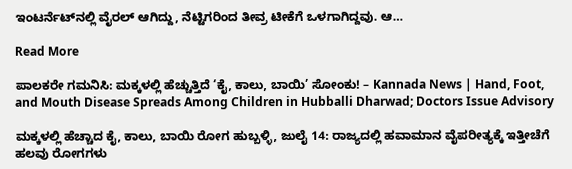ಇಂಟರ್ನೆಟ್‌ನಲ್ಲಿ ವೈರಲ್ ಆಗಿದ್ದು, ನೆಟ್ಟಿಗರಿಂದ ತೀವ್ರ ಟೀಕೆಗೆ ಒಳಗಾಗಿದ್ದವು. ಆ…

Read More

ಪಾಲಕರೇ ಗಮನಿಸಿ: ಮಕ್ಕಳಲ್ಲಿ ಹೆಚ್ಚುತ್ತಿದೆ ‘ಕೈ, ಕಾಲು, ಬಾಯಿ’ ಸೋಂಕು! – Kannada News | Hand, Foot, and Mouth Disease Spreads Among Children in Hubballi Dharwad; Doctors Issue Advisory

ಮಕ್ಕಳಲ್ಲಿ ಹೆಚ್ಚಾದ ಕೈ, ಕಾಲು, ಬಾಯಿ ರೋಗ ಹುಬ್ಬಳ್ಳಿ, ಜುಲೈ 14: ರಾಜ್ಯದಲ್ಲಿ ಹವಾಮಾನ ವೈಪರೀತ್ಯಕ್ಕೆ ಇತ್ತೀಚೆಗೆ ಹಲವು ರೋಗಗಳು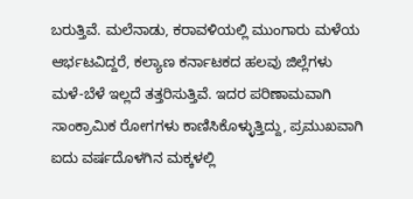ಬರುತ್ತಿವೆ. ಮಲೆನಾಡು, ಕರಾವಳಿಯಲ್ಲಿ ಮುಂಗಾರು ಮಳೆಯ ಆರ್ಭಟವಿದ್ದರೆ, ಕಲ್ಯಾಣ ಕರ್ನಾಟಕದ ಹಲವು ಜಿಲ್ಲೆಗಳು ಮಳೆ-ಬೆಳೆ ಇಲ್ಲದೆ ತತ್ತರಿಸುತ್ತಿವೆ. ಇದರ ಪರಿಣಾಮವಾಗಿ ಸಾಂಕ್ರಾಮಿಕ ರೋಗಗಳು ಕಾಣಿಸಿಕೊಳ್ಳುತ್ತಿದ್ದು, ಪ್ರಮುಖವಾಗಿ ಐದು ವರ್ಷದೊಳಗಿನ ಮಕ್ಕಳಲ್ಲಿ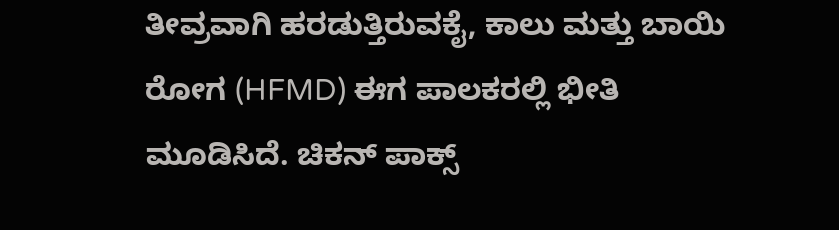ತೀವ್ರವಾಗಿ ಹರಡುತ್ತಿರುವಕೈ, ಕಾಲು ಮತ್ತು ಬಾಯಿ ರೋಗ (HFMD) ಈಗ ಪಾಲಕರಲ್ಲಿ ಭೀತಿ ಮೂಡಿಸಿದೆ. ಚಿಕನ್ ಪಾಕ್ಸ್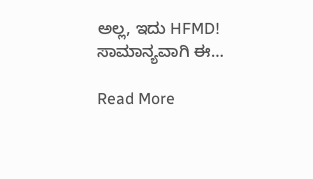ಅಲ್ಲ, ಇದು HFMD! ಸಾಮಾನ್ಯವಾಗಿ ಈ…

Read More